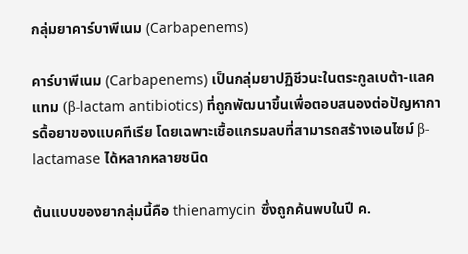กลุ่มยาคาร์บาพีเนม (Carbapenems)

คาร์บาพีเนม (Carbapenems) เป็นกลุ่มยาปฏิชีวนะในตระกูลเบต้า-แลคแทม (β-lactam antibiotics) ที่ถูกพัฒนาขึ้นเพื่อตอบสนองต่อปัญหาการดื้อยาของแบคทีเรีย โดยเฉพาะเชื้อแกรมลบที่สามารถสร้างเอนไซม์ β-lactamase ได้หลากหลายชนิด

ต้นแบบของยากลุ่มนี้คือ thienamycin ซึ่งถูกค้นพบในปี ค.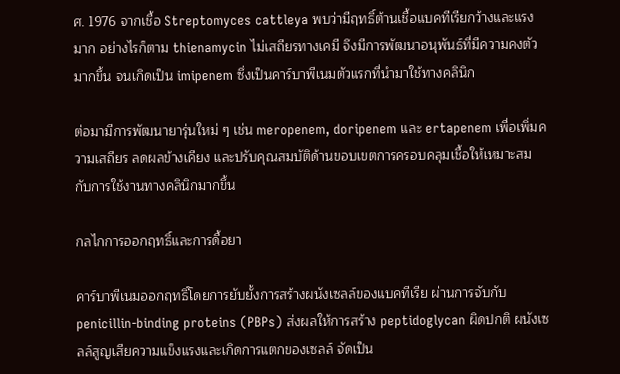ศ. 1976 จากเชื้อ Streptomyces cattleya พบว่ามีฤทธิ์ต้านเชื้อแบคทีเรียกว้างและแรงมาก อย่างไรก็ตาม thienamycin ไม่เสถียรทางเคมี จึงมีการพัฒนาอนุพันธ์ที่มีความคงตัวมากขึ้น จนเกิดเป็น imipenem ซึ่งเป็นคาร์บาพีเนมตัวแรกที่นำมาใช้ทางคลินิก

ต่อมามีการพัฒนายารุ่นใหม่ ๆ เช่น meropenem, doripenem และ ertapenem เพื่อเพิ่มความเสถียร ลดผลข้างเคียง และปรับคุณสมบัติด้านขอบเขตการครอบคลุมเชื้อให้เหมาะสมกับการใช้งานทางคลินิกมากขึ้น

กลไกการออกฤทธิ์และการดื้อยา

คาร์บาพีเนมออกฤทธิ์โดยการยับยั้งการสร้างผนังเซลล์ของแบคทีเรีย ผ่านการจับกับ penicillin-binding proteins (PBPs) ส่งผลให้การสร้าง peptidoglycan ผิดปกติ ผนังเซลล์สูญเสียความแข็งแรงและเกิดการแตกของเซลล์ จัดเป็น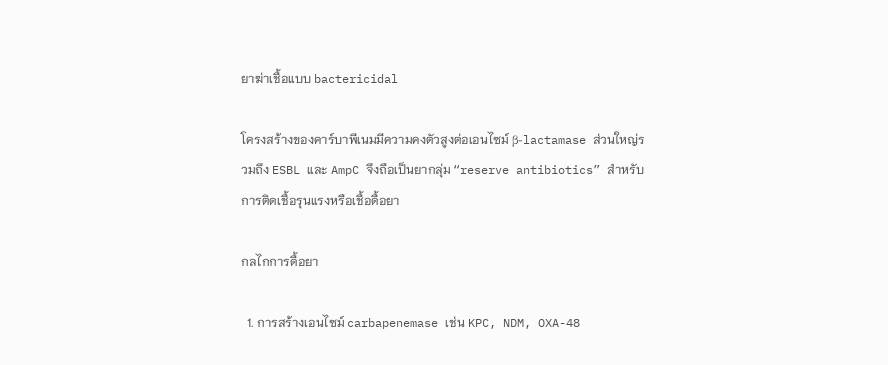ยาฆ่าเชื้อแบบ bactericidal

โครงสร้างของคาร์บาพีเนมมีความคงตัวสูงต่อเอนไซม์ β-lactamase ส่วนใหญ่รวมถึง ESBL และ AmpC จึงถือเป็นยากลุ่ม “reserve antibiotics” สำหรับการติดเชื้อรุนแรงหรือเชื้อดื้อยา

กลไกการดื้อยา

  1. การสร้างเอนไซม์ carbapenemase เช่น KPC, NDM, OXA-48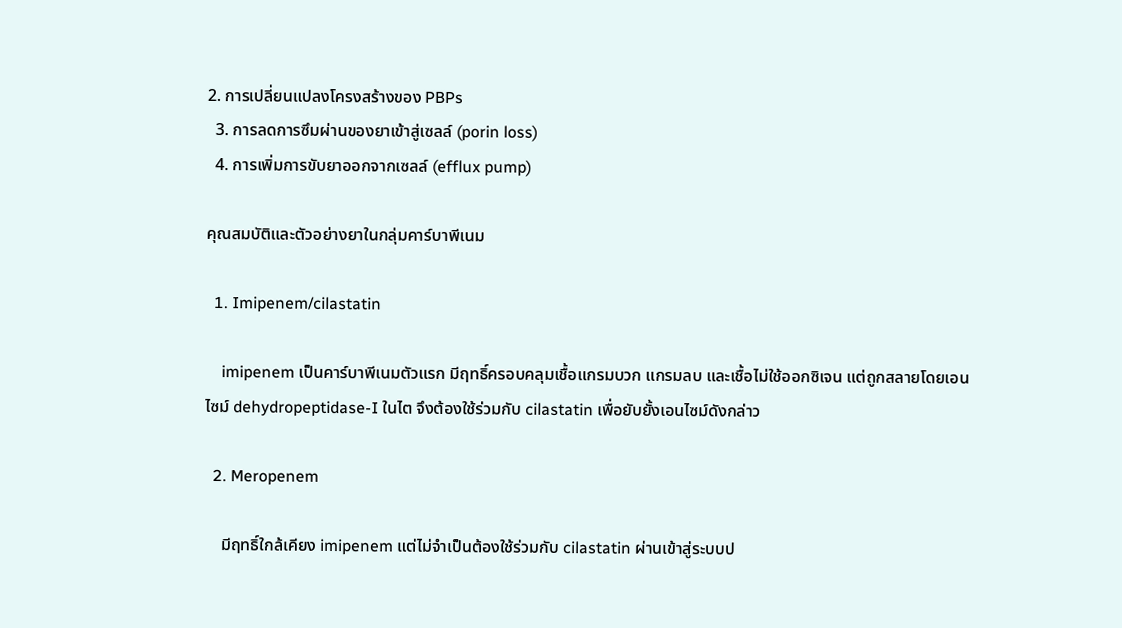2. การเปลี่ยนแปลงโครงสร้างของ PBPs
  3. การลดการซึมผ่านของยาเข้าสู่เซลล์ (porin loss)
  4. การเพิ่มการขับยาออกจากเซลล์ (efflux pump)

คุณสมบัติและตัวอย่างยาในกลุ่มคาร์บาพีเนม

  1. Imipenem/cilastatin

    imipenem เป็นคาร์บาพีเนมตัวแรก มีฤทธิ์ครอบคลุมเชื้อแกรมบวก แกรมลบ และเชื้อไม่ใช้ออกซิเจน แต่ถูกสลายโดยเอนไซม์ dehydropeptidase-I ในไต จึงต้องใช้ร่วมกับ cilastatin เพื่อยับยั้งเอนไซม์ดังกล่าว

  2. Meropenem

    มีฤทธิ์ใกล้เคียง imipenem แต่ไม่จำเป็นต้องใช้ร่วมกับ cilastatin ผ่านเข้าสู่ระบบป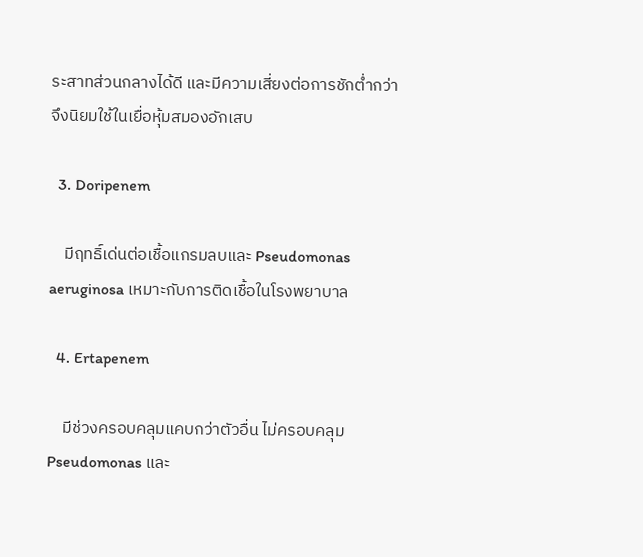ระสาทส่วนกลางได้ดี และมีความเสี่ยงต่อการชักต่ำกว่า จึงนิยมใช้ในเยื่อหุ้มสมองอักเสบ

  3. Doripenem

    มีฤทธิ์เด่นต่อเชื้อแกรมลบและ Pseudomonas aeruginosa เหมาะกับการติดเชื้อในโรงพยาบาล

  4. Ertapenem

    มีช่วงครอบคลุมแคบกว่าตัวอื่น ไม่ครอบคลุม Pseudomonas และ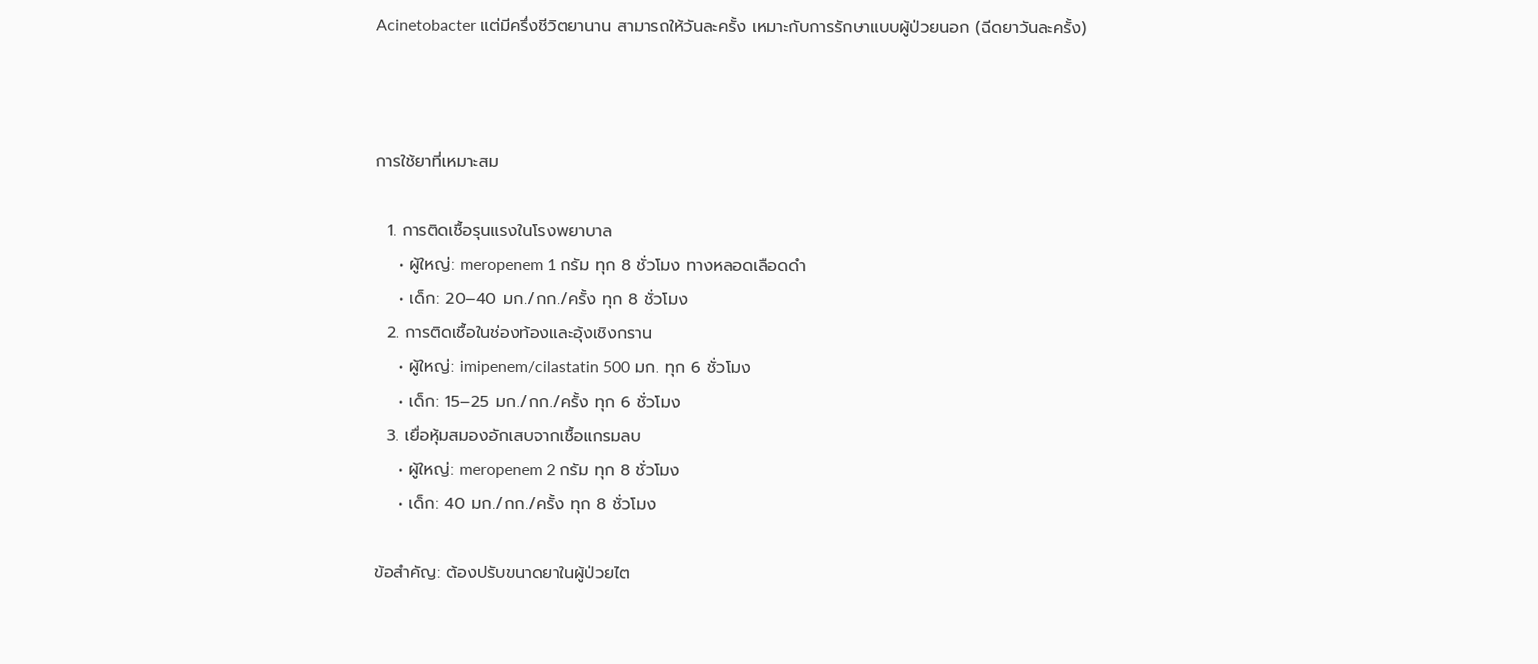Acinetobacter แต่มีครึ่งชีวิตยานาน สามารถให้วันละครั้ง เหมาะกับการรักษาแบบผู้ป่วยนอก (ฉีดยาวันละครั้ง)



การใช้ยาที่เหมาะสม

  1. การติดเชื้อรุนแรงในโรงพยาบาล
    • ผู้ใหญ่: meropenem 1 กรัม ทุก 8 ชั่วโมง ทางหลอดเลือดดำ
    • เด็ก: 20–40 มก./กก./ครั้ง ทุก 8 ชั่วโมง
  2. การติดเชื้อในช่องท้องและอุ้งเชิงกราน
    • ผู้ใหญ่: imipenem/cilastatin 500 มก. ทุก 6 ชั่วโมง
    • เด็ก: 15–25 มก./กก./ครั้ง ทุก 6 ชั่วโมง
  3. เยื่อหุ้มสมองอักเสบจากเชื้อแกรมลบ
    • ผู้ใหญ่: meropenem 2 กรัม ทุก 8 ชั่วโมง
    • เด็ก: 40 มก./กก./ครั้ง ทุก 8 ชั่วโมง

ข้อสำคัญ: ต้องปรับขนาดยาในผู้ป่วยไต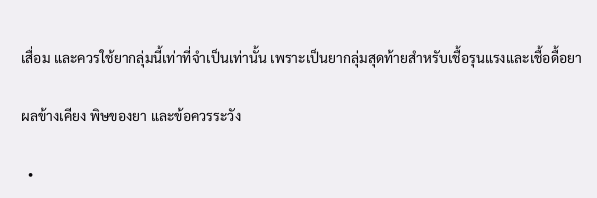เสื่อม และควรใช้ยากลุ่มนี้เท่าที่จำเป็นเท่านั้น เพราะเป็นยากลุ่มสุดท้ายสำหรับเชื้อรุนแรงและเชื้อดื้อยา

ผลข้างเคียง พิษของยา และข้อควรระวัง

  •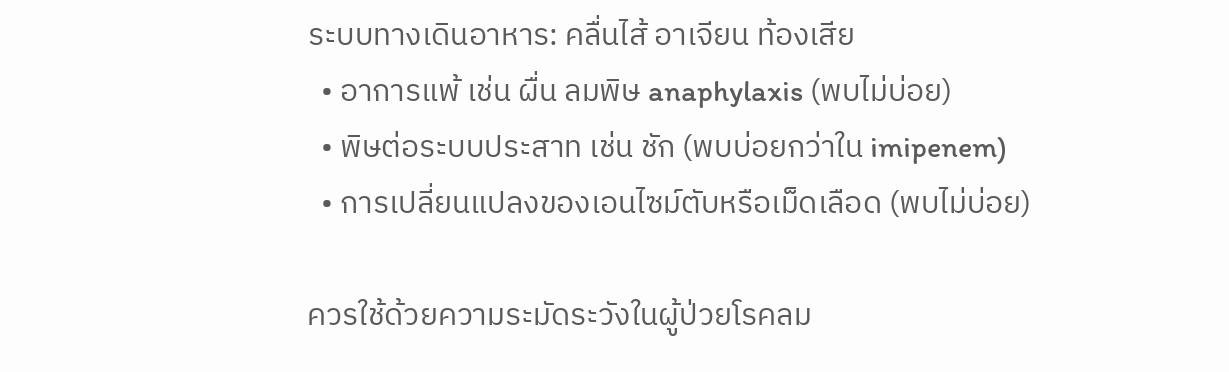ระบบทางเดินอาหาร: คลื่นไส้ อาเจียน ท้องเสีย
  • อาการแพ้ เช่น ผื่น ลมพิษ anaphylaxis (พบไม่บ่อย)
  • พิษต่อระบบประสาท เช่น ชัก (พบบ่อยกว่าใน imipenem)
  • การเปลี่ยนแปลงของเอนไซม์ตับหรือเม็ดเลือด (พบไม่บ่อย)

ควรใช้ด้วยความระมัดระวังในผู้ป่วยโรคลม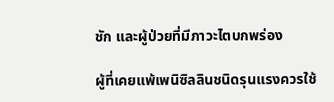ชัก และผู้ป่วยที่มีภาวะไตบกพร่อง

ผู้ที่เคยแพ้เพนิซิลลินชนิดรุนแรงควรใช้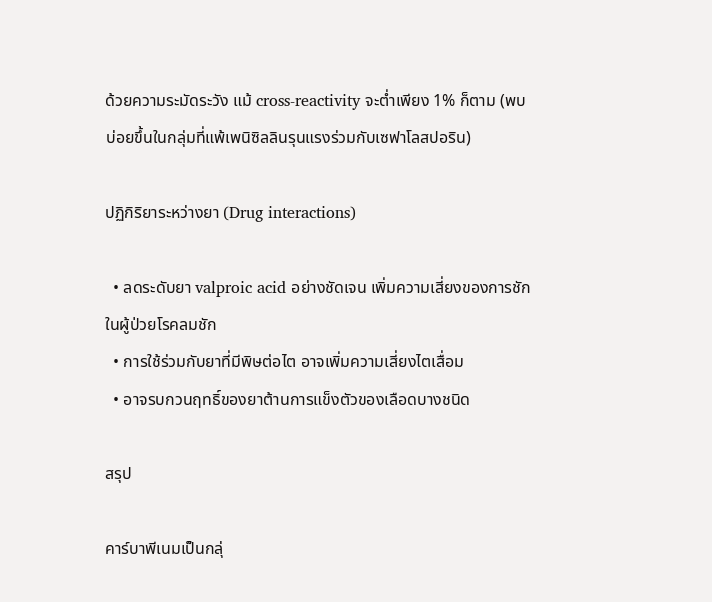ด้วยความระมัดระวัง แม้ cross-reactivity จะต่ำเพียง 1% ก็ตาม (พบบ่อยขึ้นในกลุ่มที่แพ้เพนิซิลลินรุนแรงร่วมกับเซฟาโลสปอริน)

ปฏิกิริยาระหว่างยา (Drug interactions)

  • ลดระดับยา valproic acid อย่างชัดเจน เพิ่มความเสี่ยงของการชักในผู้ป่วยโรคลมชัก
  • การใช้ร่วมกับยาที่มีพิษต่อไต อาจเพิ่มความเสี่ยงไตเสื่อม
  • อาจรบกวนฤทธิ์ของยาต้านการแข็งตัวของเลือดบางชนิด

สรุป

คาร์บาพีเนมเป็นกลุ่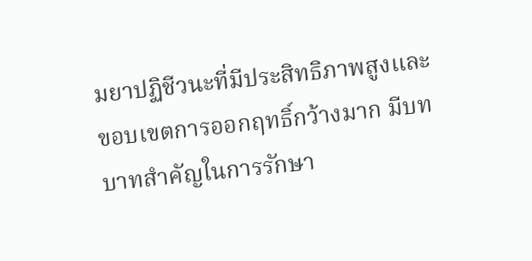มยาปฏิชีวนะที่มีประสิทธิภาพสูงและขอบเขตการออกฤทธิ์กว้างมาก มีบทบาทสำคัญในการรักษา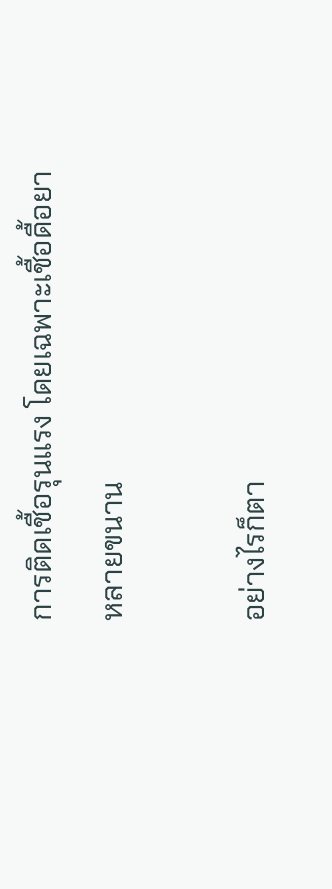การติดเชื้อรุนแรง โดยเฉพาะเชื้อดื้อยาหลายขนาน

อย่างไรก็ตา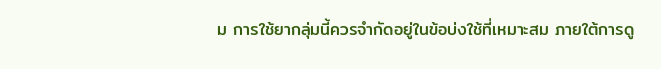ม การใช้ยากลุ่มนี้ควรจำกัดอยู่ในข้อบ่งใช้ที่เหมาะสม ภายใต้การดู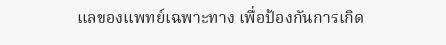แลของแพทย์เฉพาะทาง เพื่อป้องกันการเกิด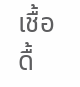เชื้อดื้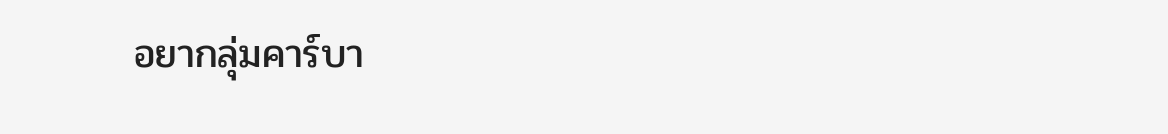อยากลุ่มคาร์บา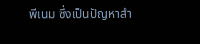พีเนม ซึ่งเป็นปัญหาสำ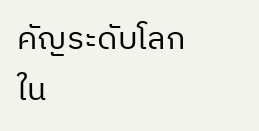คัญระดับโลกใน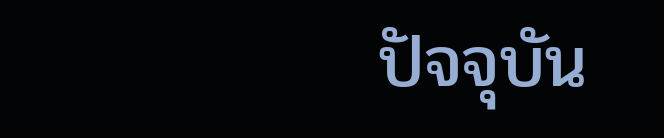ปัจจุบัน